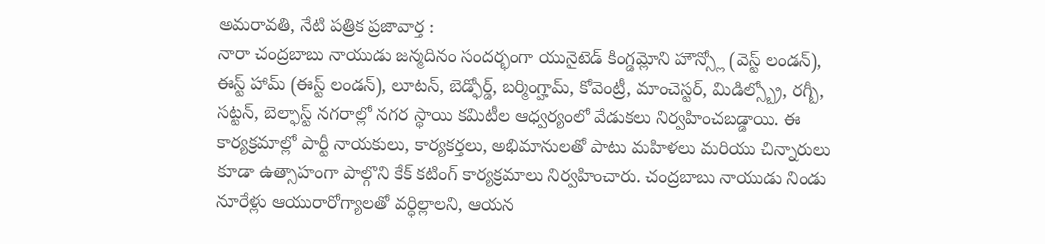అమరావతి, నేటి పత్రిక ప్రజావార్త :
నారా చంద్రబాబు నాయుడు జన్మదినం సందర్భంగా యునైటెడ్ కింగ్డమ్లోని హౌన్స్లో (వెస్ట్ లండన్), ఈస్ట్ హామ్ (ఈస్ట్ లండన్), లూటన్, బెడ్ఫోర్డ్, బర్మింగ్హామ్, కోవెంట్రీ, మాంచెస్టర్, మిడిల్స్బ్రో, రగ్బీ, సట్టన్, బెల్ఫాస్ట్ నగరాల్లో నగర స్థాయి కమిటీల ఆధ్వర్యంలో వేడుకలు నిర్వహించబడ్డాయి. ఈ కార్యక్రమాల్లో పార్టీ నాయకులు, కార్యకర్తలు, అభిమానులతో పాటు మహిళలు మరియు చిన్నారులు కూడా ఉత్సాహంగా పాల్గొని కేక్ కటింగ్ కార్యక్రమాలు నిర్వహించారు. చంద్రబాబు నాయుడు నిండు నూరేళ్లు ఆయురారోగ్యాలతో వర్ధిల్లాలని, ఆయన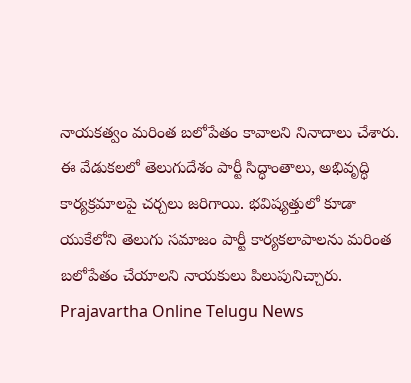నాయకత్వం మరింత బలోపేతం కావాలని నినాదాలు చేశారు. ఈ వేడుకలలో తెలుగుదేశం పార్టీ సిద్ధాంతాలు, అభివృద్ధి కార్యక్రమాలపై చర్చలు జరిగాయి. భవిష్యత్తులో కూడా యుకేలోని తెలుగు సమాజం పార్టీ కార్యకలాపాలను మరింత బలోపేతం చేయాలని నాయకులు పిలుపునిచ్చారు.
Prajavartha Online Telugu News